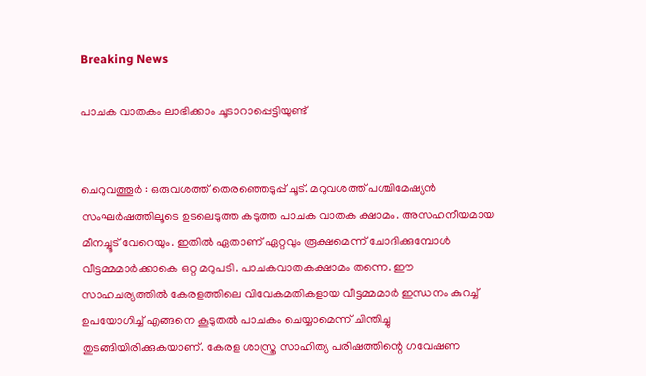Breaking News

പാചക വാതകം ലാഭിക്കാം ചൂടാറാപ്പെട്ടിയുണ്ട്‌


ചെറുവത്തൂർ : ഒരുവശത്ത് തെരഞ്ഞെടുപ്പ് ചൂട്. മറുവശത്ത് പശ്ചിമേഷ്യൻ സംഘർഷത്തിലൂടെ ഉടലെടുത്ത കടുത്ത പാചക വാതക ക്ഷാമം. അസഹനീയമായ മീനച്ചൂട് വേറെയും. ഇതിൽ ഏതാണ് ഏറ്റവും രൂക്ഷമെന്ന് ചോദിക്കുമ്പോൾ വീട്ടമ്മമാർക്കാകെ ഒറ്റ മറുപടി. പാചകവാതകക്ഷാമം തന്നെ. ഈ സാഹചര്യത്തിൽ കേരളത്തിലെ വിവേകമതികളായ വീട്ടമ്മമാർ ഇന്ധനം കുറച്ച് ഉപയോഗിച്ച് എങ്ങനെ കൂടുതൽ പാചകം ചെയ്യാമെന്ന് ചിന്തിച്ചു തുടങ്ങിയിരിക്കുകയാണ്. കേരള ശാസ്ത്ര സാഹിത്യ പരിഷത്തിന്റെ ഗവേഷണ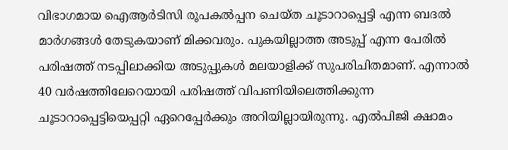വിഭാഗമായ ഐആർടിസി രൂപകൽപ്പന ചെയ്ത ചൂടാറാപ്പെട്ടി എന്ന ബദൽ മാർഗങ്ങൾ തേടുകയാണ് മിക്കവരും. പുകയില്ലാത്ത അടുപ്പ് എന്ന പേരിൽ പരിഷത്ത് നടപ്പിലാക്കിയ അടുപ്പുകൾ മലയാളിക്ക് സുപരിചിതമാണ്. എന്നാൽ 40 വർഷത്തിലേറെയായി പരിഷത്ത് വിപണിയിലെത്തിക്കുന്ന ചൂടാറാപ്പെട്ടിയെപ്പറ്റി ഏറെപ്പേർക്കും അറിയില്ലായിരുന്നു. എൽപിജി ക്ഷാമം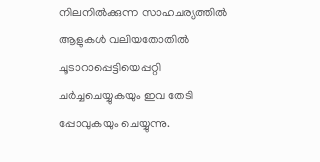നിലനിൽക്കുന്ന സാഹചര്യത്തിൽ ആളുകൾ വലിയതോതിൽ ചൂടാറാപ്പെട്ടിയെപ്പറ്റി ചർച്ചചെയ്യുകയും ഇവ തേടി പ്പോവുകയും ചെയ്യുന്നു.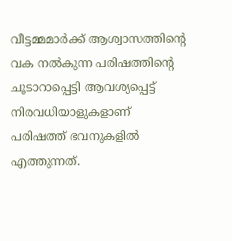വീട്ടമ്മമാർക്ക് ആശ്വാസത്തിന്റെ വക നൽകുന്ന പരിഷത്തിന്റെ ചൂടാറാപ്പെട്ടി ആവശ്യപ്പെട്ട് നിരവധിയാളുകളാണ് പരിഷത്ത് ഭവനുകളിൽ എത്തുന്നത്.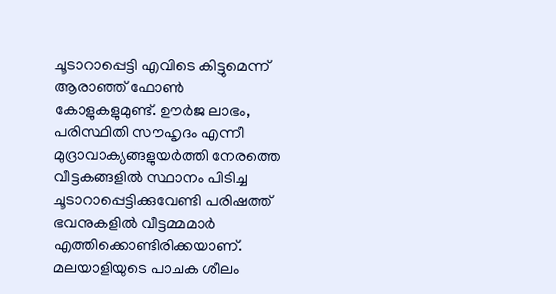ചൂടാറാപ്പെട്ടി എവിടെ കിട്ടുമെന്ന് ആരാഞ്ഞ് ഫോൺ കോളുകളുമുണ്ട്. ഊർജ ലാഭം, പരിസ്ഥിതി സൗഹൃദം എന്നീ മുദ്രാവാക്യങ്ങളുയർത്തി നേരത്തെ വീട്ടകങ്ങളിൽ സ്ഥാനം പിടിച്ച ചൂടാറാപ്പെട്ടിക്കുവേണ്ടി പരിഷത്ത് ഭവനുകളിൽ വീട്ടമ്മമാർ എത്തിക്കൊണ്ടിരിക്കയാണ്. മലയാളിയുടെ പാചക ശീലം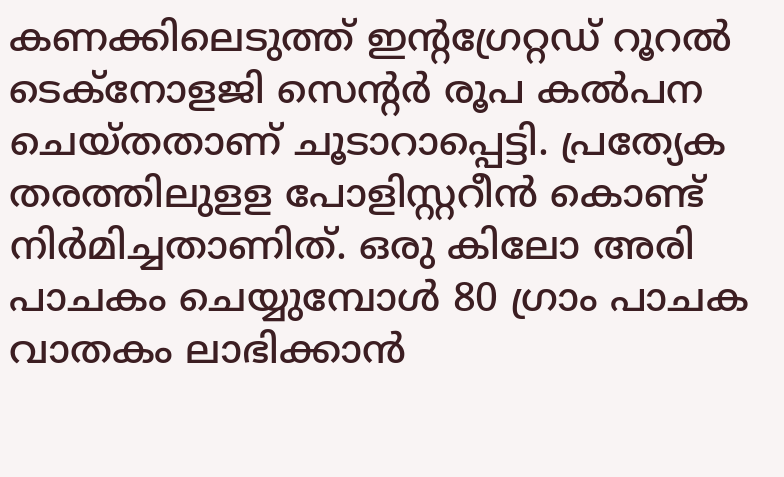കണക്കിലെടുത്ത് ഇന്റഗ്രേറ്റഡ് റൂറൽ ടെക്നോളജി സെന്റർ രൂപ കൽപന ചെയ്തതാണ് ചൂടാറാപ്പെട്ടി. പ്രത്യേക തരത്തിലുളള പോളിസ്റ്ററീൻ കൊണ്ട് നിർമിച്ചതാണിത്. ഒരു കിലോ അരി പാചകം ചെയ്യുമ്പോൾ 80 ഗ്രാം പാചക വാതകം ലാഭിക്കാൻ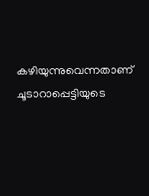കഴിയുന്നുവെന്നതാണ് ചൂടാറാപ്പെട്ടിയുടെ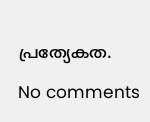പ്രത്യേകത.

No comments